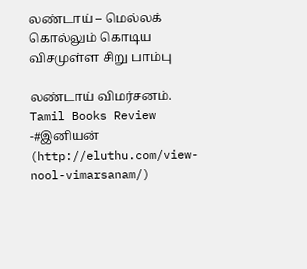லண்டாய் – மெல்லக் கொல்லும் கொடிய விசமுள்ள சிறு பாம்பு

லண்டாய் விமர்சனம். Tamil Books Review -#இனியன் (http://eluthu.com/view-nool-vimarsanam/)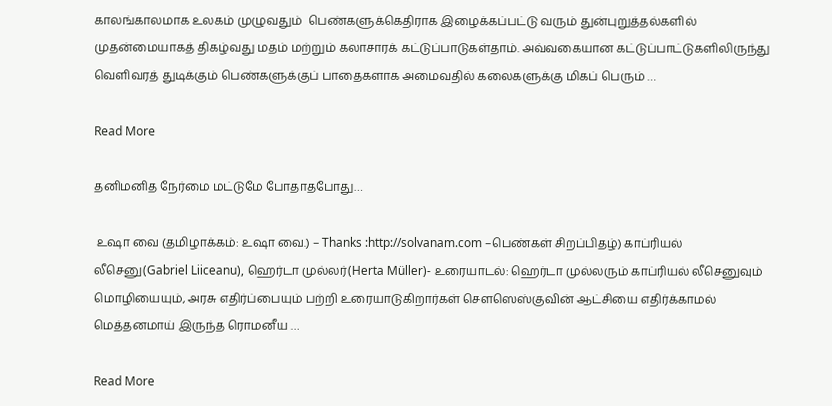காலங்காலமாக உலகம் முழுவதும்  பெண்களுக்கெதிராக இழைக்கப்பட்டு வரும் துன்புறுத்தல்களில் முதன்மையாகத் திகழ்வது மதம் மற்றும் கலாசாரக் கட்டுப்பாடுகள்தாம். அவ்வகையான கட்டுப்பாட்டுகளிலிருந்து வெளிவரத் துடிக்கும் பெண்களுக்குப் பாதைகளாக அமைவதில் கலைகளுக்கு மிகப் பெரும் …

Read More

தனிமனித நேர்மை மட்டுமே போதாதபோது…

 உஷா வை (தமிழாக்கம்: உஷா வை.) – Thanks :http://solvanam.com –பெண்கள் சிறப்பிதழ்) காப்ரியல் லீசெனு(Gabriel Liiceanu), ஹெர்டா முல்லர்(Herta Müller)- உரையாடல்: ஹெர்டா முல்லரும் காப்ரியல் லீசெனுவும் மொழியையும், அரசு எதிர்ப்பையும் பற்றி உரையாடுகிறார்கள் சௌஸெஸ்குவின் ஆட்சியை எதிர்க்காமல் மெத்தனமாய் இருந்த ரொமனீய …

Read More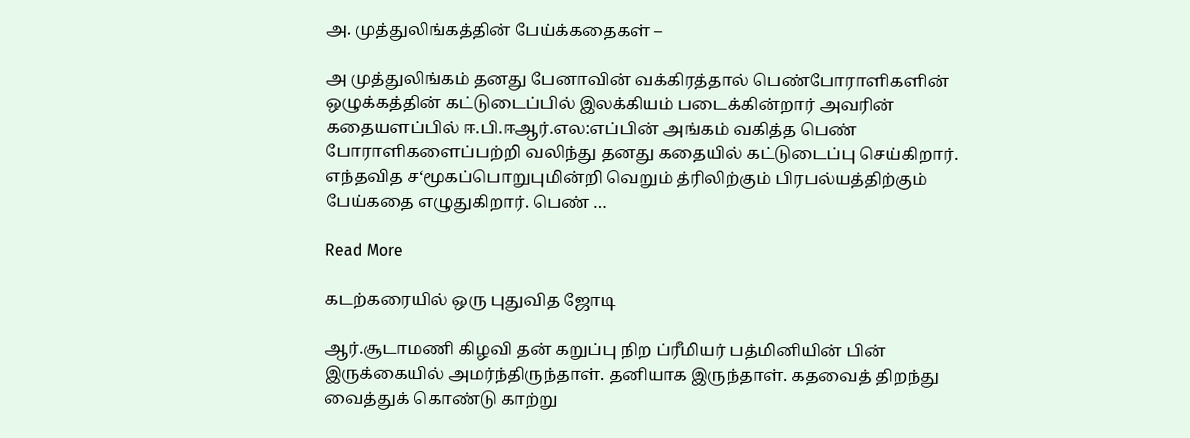அ. முத்துலிங்கத்தின் பேய்க்கதைகள் –

அ முத்துலிங்கம் தனது பேனாவின் வக்கிரத்தால் பெண்போராளிகளின் ஒழுக்கத்தின் கட்டுடைப்பில் இலக்கியம் படைக்கின்றார் அவரின் கதையளப்பில் ஈ.பி.ஈஆர்.எல:எப்பின் அங்கம் வகித்த பெண் போராளிகளைப்பற்றி வலிந்து தனது கதையில் கட்டுடைப்பு செய்கிறார். எந்தவித ச‘மூகப்பொறுபுமின்றி வெறும் த்ரிலிற்கும் பிரபல்யத்திற்கும் பேய்கதை எழுதுகிறார். பெண் …

Read More

கடற்கரையில் ஒரு புதுவித ஜோடி

ஆர்.சூடாமணி கிழவி தன் கறுப்பு நிற ப்ரீமியர் பத்மினியின் பின் இருக்கையில் அமர்ந்திருந்தாள். தனியாக இருந்தாள். கதவைத் திறந்து வைத்துக் கொண்டு காற்று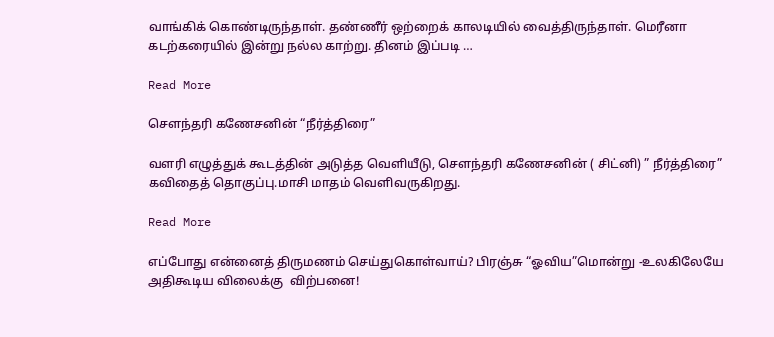வாங்கிக் கொண்டிருந்தாள். தண்ணீர் ஒற்றைக் காலடியில் வைத்திருந்தாள். மெரீனா கடற்கரையில் இன்று நல்ல காற்று. தினம் இப்படி …

Read More

செளந்தரி கணேசனின் “நீர்த்திரை”

வளரி எழுத்துக் கூடத்தின் அடுத்த வெளியீடு, செளந்தரி கணேசனின் ( சிட்னி) ” நீர்த்திரை” கவிதைத் தொகுப்பு.மாசி மாதம் வெளிவருகிறது.

Read More

எப்போது என்னைத் திருமணம் செய்துகொள்வாய்? பிரஞ்சு “ஓவிய”மொன்று -உலகிலேயே அதிகூடிய விலைக்கு  விற்பனை!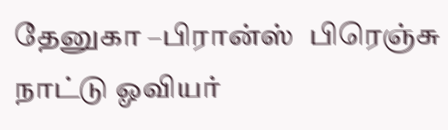தேனுகா –பிரான்ஸ்  பிரெஞ்சு நாட்டு ஓவியர்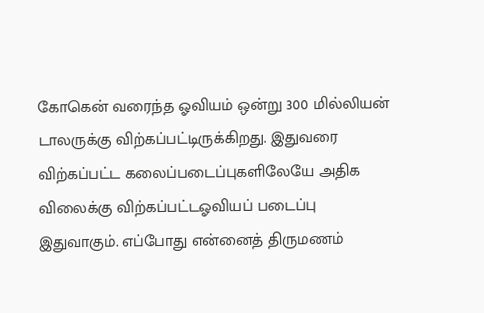கோகென் வரைந்த ஓவியம் ஒன்று 300 மில்லியன் டாலருக்கு விற்கப்பட்டிருக்கிறது. இதுவரை விற்கப்பட்ட கலைப்படைப்புகளிலேயே அதிக விலைக்கு விற்கப்பட்டஓவியப் படைப்பு இதுவாகும். எப்போது என்னைத் திருமணம்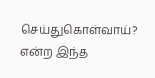செய்துகொள்வாய்? என்ற இந்த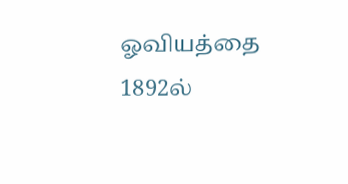ஓவியத்தை 1892ல்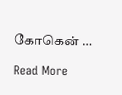கோகென் …

Read More